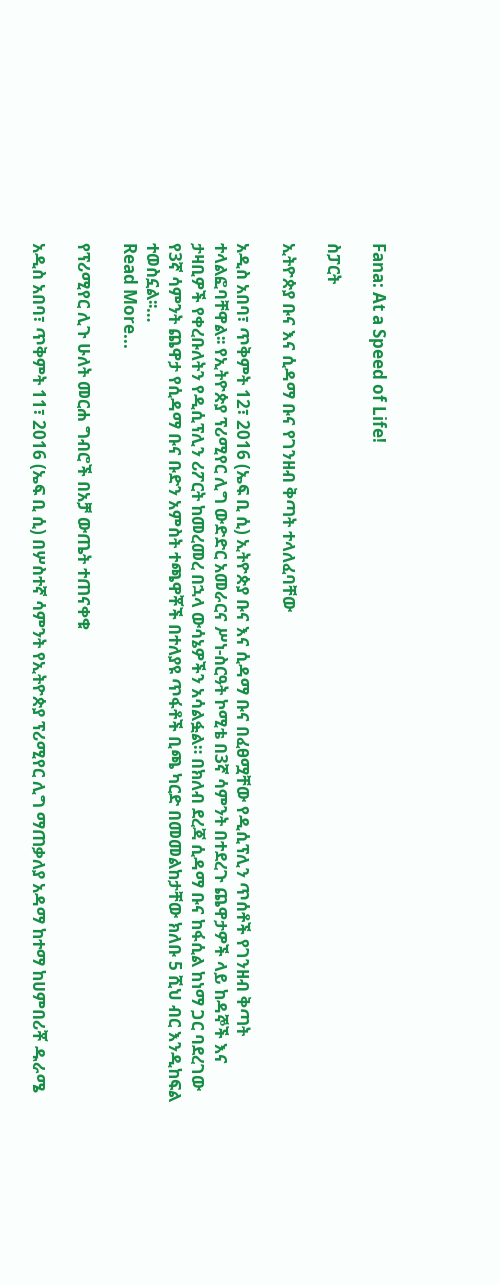Fana: At a Speed of Life!

ስፓርት

ኢትዮጵያ ቡና እና ሲዳማ ቡና የገንዘብ ቅጣት ተላለፈባቸው

አዲስ አበባ፣ ጥቅምት 12፣ 2016 (ኤፍ ቢ ሲ) ኢትዮጵያ ቡና እና ሲዳማ ቡና በፈፀሟቸው የዲሲፕሊን ጥሰቶች የገንዘብ ቅጣት ተላልፎባቸዋል፡፡ የኢትዮጵያ ፕሪሚየር ሊግ ውድድር አመራርና ሥነ-ስርዓት ኮሚቴ በ3ኛ ሳምንት በተደረጉ ጨዋታዎች ላይ ከዳኞች እና ታዛቢዎች የቀረቡለትን የዲሲፕሊን ሪፖርት ከመረመረ በኋላ ውሳኔዎችን አሳልፏል። በክለብ ደረጃ ሲዳማ ቡና ከፋሲል ከነማ ጋር ባደረገው የ3ኛ ሳምንት ጨዋታ የሲዳማ ቡና ቡድን አምስት ተጫዋቾች በተለያዩ ጥፋቶች ቢጫ ካርድ በመመልከታቸው ክለቡ 5 ሺህ ብር እንዲከፍል ተወስኗል፡፡…
Read More...

የፕሪሚየር ሊጉ ሁለት መርሐ ግብሮች በአቻ ውጤት ተጠናቀቁ

አዲስ አበባ፣ ጥቅምት 11፣ 2016 (ኤፍ ቢ ሲ) በሦስተኛ ሳምንት የኢትዮጵያ ፕሪሚየር ሊግ ማጠቃለያ አዳማ ከተማ ከሀምበሪቾ ዱራሜ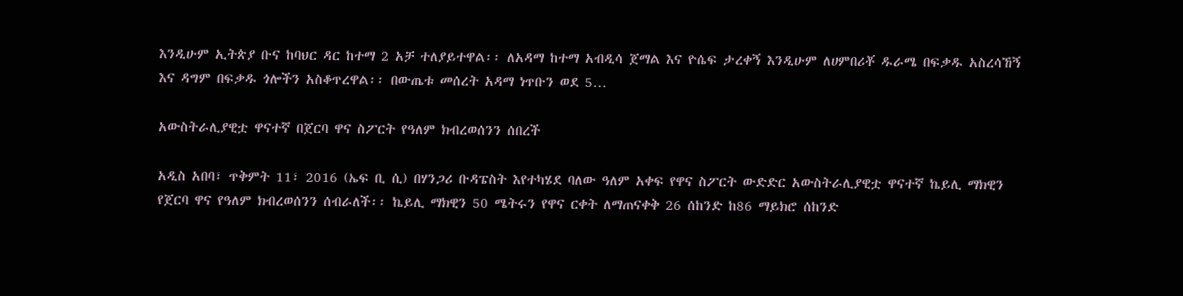እንዲሁም ኢትጵያ ቡና ከባህር ዳር ከተማ 2 አቻ ተለያይተዋል፡፡ ለአዳማ ከተማ አብዲሳ ጀማል እና ዮሴፍ ታረቀኝ እንዲሁም ለሀምበሪቾ ዱራሜ በፍቃዱ አስረሳኸኝ እና ዳግም በፍቃዱ ጎሎችን አስቆጥረዋል፡፡ በውጤቱ መሰረት አዳማ ነጥቡን ወደ 5…

አውስትራሊያዊቷ ዋናተኛ በጀርባ ዋና ስፖርት የዓለም ክብረወሰንን ሰበረች

አዲስ አበባ፣ ጥቅምት 11፣ 2016 (ኤፍ ቢ ሲ) በሃንጋሪ ቡዳፔስት እየተካሄደ ባለው ዓለም አቀፍ የዋና ስፖርት ውድድር አውስትራሊያዊቷ ዋናተኛ ኬይሊ ማክዊን የጀርባ ዋና የዓለም ክብረወሰንን ሰብራለች፡፡ ኬይሊ ማክዊን 50 ሜትሩን የዋና ርቀት ለማጠናቀቅ 26 ሰከንድ ከ86 ማይክሮ ሰከንድ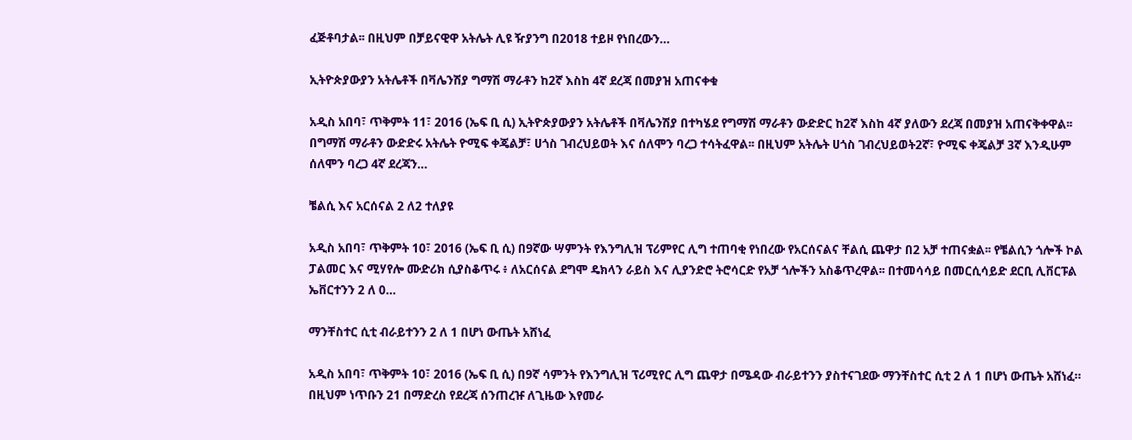ፈጅቶባታል፡፡ በዚህም በቻይናዊዋ አትሌት ሊዩ ዥያንግ በ2018 ተይዞ የነበረውን…

ኢትዮጵያውያን አትሌቶች በቫሌንሽያ ግማሽ ማራቶን ከ2ኛ እስከ 4ኛ ደረጃ በመያዝ አጠናቀቁ

አዲስ አበባ፣ ጥቅምት 11፣ 2016 (ኤፍ ቢ ሲ) ኢትዮጵያውያን አትሌቶች በቫሌንሽያ በተካሄደ የግማሽ ማራቶን ውድድር ከ2ኛ እስከ 4ኛ ያለውን ደረጃ በመያዝ አጠናቅቀዋል፡፡ በግማሽ ማራቶን ውድድሩ አትሌት ዮሚፍ ቀጄልቻ፣ ሀጎስ ገብረህይወት እና ሰለሞን ባረጋ ተሳትፈዋል፡፡ በዚህም አትሌት ሀጎስ ገብረህይወት2ኛ፣ ዮሚፍ ቀጄልቻ 3ኛ እንዲሁም ሰለሞን ባረጋ 4ኛ ደረጃን…

ቼልሲ እና አርሰናል 2 ለ2 ተለያዩ

አዲስ አበባ፣ ጥቅምት 10፣ 2016 (ኤፍ ቢ ሲ) በ9ኛው ሣምንት የእንግሊዝ ፕሪምየር ሊግ ተጠባቂ የነበረው የአርሰናልና ቸልሲ ጨዋታ በ2 አቻ ተጠናቋል፡፡ የቼልሲን ጎሎች ኮል ፓልመር እና ሚሃየሎ ሙድሪክ ሲያስቆጥሩ ፥ ለአርሰናል ደግሞ ዴክላን ራይስ እና ሊያንድሮ ትሮሳርድ የአቻ ጎሎችን አስቆጥረዋል፡፡ በተመሳሳይ በመርሲሳይድ ደርቢ ሊቨርፑል ኤቨርተንን 2 ለ 0…

ማንቸስተር ሲቲ ብራይተንን 2 ለ 1 በሆነ ውጤት አሸነፈ

አዲስ አበባ፣ ጥቅምት 10፣ 2016 (ኤፍ ቢ ሲ) በ9ኛ ሳምንት የእንግሊዝ ፕሪሚየር ሊግ ጨዋታ በሜዳው ብራይተንን ያስተናገደው ማንቸስተር ሲቲ 2 ለ 1 በሆነ ውጤት አሸነፈ። በዚህም ነጥቡን 21 በማድረስ የደረጃ ሰንጠረዡ ለጊዜው እየመራ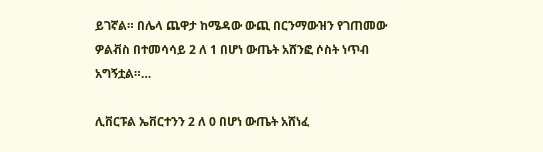ይገኛል። በሌላ ጨዋታ ከሜዳው ውጪ በርንማውዝን የገጠመው ዎልቭስ በተመሳሳይ 2 ለ 1 በሆነ ውጤት አሸንፎ ሶስት ነጥብ አግኝቷል።…

ሊቨርፑል ኤቨርተንን 2 ለ 0 በሆነ ውጤት አሸነፈ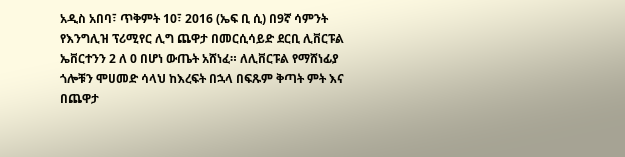አዲስ አበባ፣ ጥቅምት 10፣ 2016 (ኤፍ ቢ ሲ) በ9ኛ ሳምንት የእንግሊዝ ፕሪሚየር ሊግ ጨዋታ በመርሲሳይድ ደርቢ ሊቨርፑል ኤቨርተንን 2 ለ 0 በሆነ ውጤት አሸነፈ። ለሊቨርፑል የማሸነፊያ ጎሎቹን ሞሀመድ ሳላህ ከእረፍት በኋላ በፍጹም ቅጣት ምት እና በጨዋታ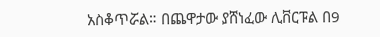አስቆጥሯል። በጨዋታው ያሸነፈው ሊቨርፑል በ9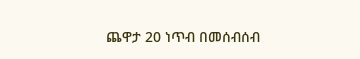ጨዋታ 20 ነጥብ በመሰብሰብ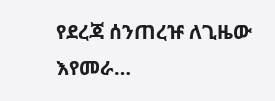የደረጃ ሰንጠረዡ ለጊዜው እየመራ…